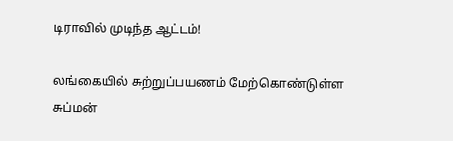டிராவில் முடிந்த ஆட்டம்!

லங்கையில் சுற்றுப்பயணம் மேற்கொண்டுள்ள சுப்மன்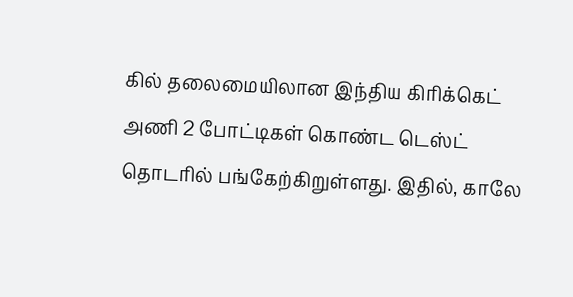கில் தலைமையிலான இந்திய கிரிக்கெட் அணி 2 போட்டிகள் கொண்ட டெஸ்ட் தொடரில் பங்கேற்கிறுள்ளது. இதில், காலே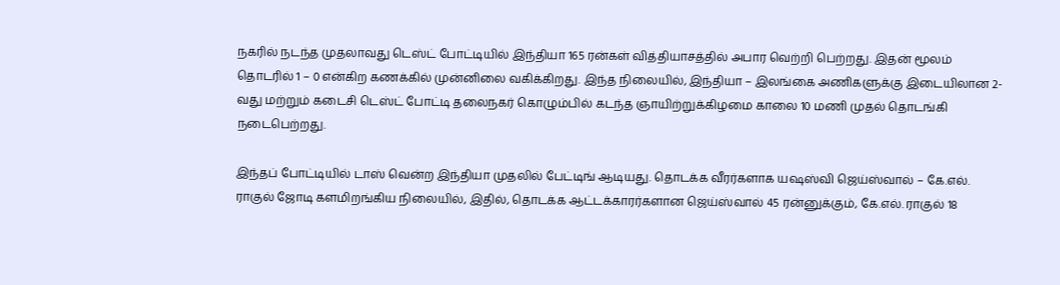நகரில் நடந்த முதலாவது டெஸ்ட் போட்டியில் இந்தியா 165 ரன்கள் வித்தியாசத்தில் அபார வெற்றி பெற்றது. இதன் மூலம் தொடரில் 1 – 0 என்கிற கணக்கில் முன்னிலை வகிக்கிறது. இந்த நிலையில், இந்தியா – இலங்கை அணிகளுக்கு இடையிலான 2-வது மற்றும் கடைசி டெஸ்ட் போட்டி தலைநகர் கொழும்பில் கடந்த ஞாயிற்றுக்கிழமை காலை 10 மணி முதல் தொடங்கி நடைபெற்றது.

இந்தப் போட்டியில் டாஸ் வென்ற இந்தியா முதலில் பேட்டிங் ஆடியது. தொடக்க வீரர்களாக யஷஸ்வி ஜெய்ஸ்வால் – கே.எல். ராகுல் ஜோடி களமிறங்கிய நிலையில், இதில், தொடக்க ஆட்டக்காரர்களான ஜெய்ஸ்வால் 45 ரன்னுக்கும், கே.எல். ராகுல் 18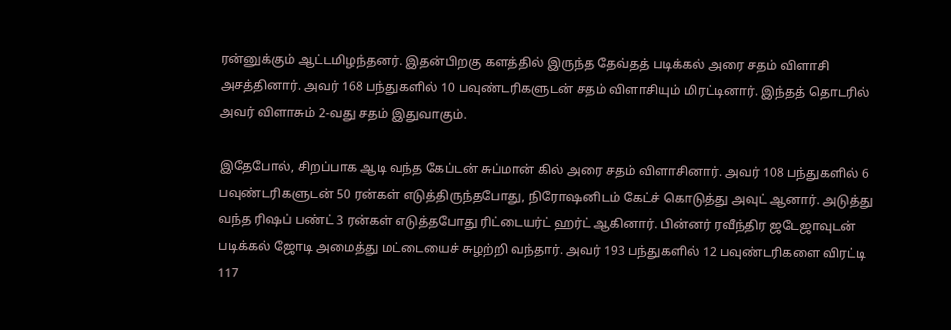ரன்னுக்கும் ஆட்டமிழந்தனர். இதன்பிறகு களத்தில் இருந்த தேவ்தத் படிக்கல் அரை சதம் விளாசி அசத்தினார். அவர் 168 பந்துகளில் 10 பவுண்டரிகளுடன் சதம் விளாசியும் மிரட்டினார். இந்தத் தொடரில் அவர் விளாசும் 2-வது சதம் இதுவாகும்.

இதேபோல், சிறப்பாக ஆடி வந்த கேப்டன் சுப்மான் கில் அரை சதம் விளாசினார். அவர் 108 பந்துகளில் 6 பவுண்டரிகளுடன் 50 ரன்கள் எடுத்திருந்தபோது, நிரோஷனிடம் கேட்ச் கொடுத்து அவுட் ஆனார். அடுத்து வந்த ரிஷப் பண்ட் 3 ரன்கள் எடுத்தபோது ரிட்டையர்ட் ஹர்ட் ஆகினார். பின்னர் ரவீந்திர ஜடேஜாவுடன் படிக்கல் ஜோடி அமைத்து மட்டையைச் சுழற்றி வந்தார். அவர் 193 பந்துகளில் 12 பவுண்டரிகளை விரட்டி 117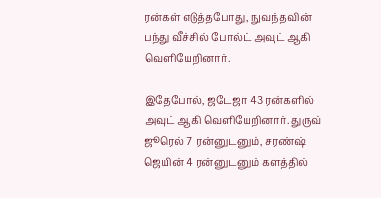ரன்கள் எடுத்தபோது, நுவந்தவின் பந்து வீச்சில் போல்ட் அவுட் ஆகி வெளியேறினார்.

இதேபோல், ஜடேஜா 43 ரன்களில் அவுட் ஆகி வெளியேறினார். துருவ் ஜூரெல் 7 ரன்னுடனும், சரண்ஷ் ஜெயின் 4 ரன்னுடனும் களத்தில்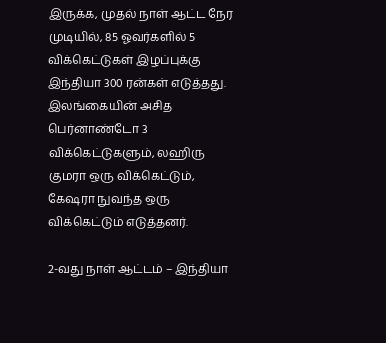இருக்க, முதல் நாள் ஆட்ட நேர முடியில், 85 ஓவர்களில் 5 விக்கெட்டுகள் இழப்புக்கு இந்தியா 300 ரன்கள் எடுத்தது. இலங்கையின் அசித பெர்னாண்டோ 3 விக்கெட்டுகளும், லஹிரு குமரா ஒரு விக்கெட்டும், கேஷரா நுவந்த ஒரு விக்கெட்டும் எடுத்தனர்.

2-வது நாள் ஆட்டம் – இந்தியா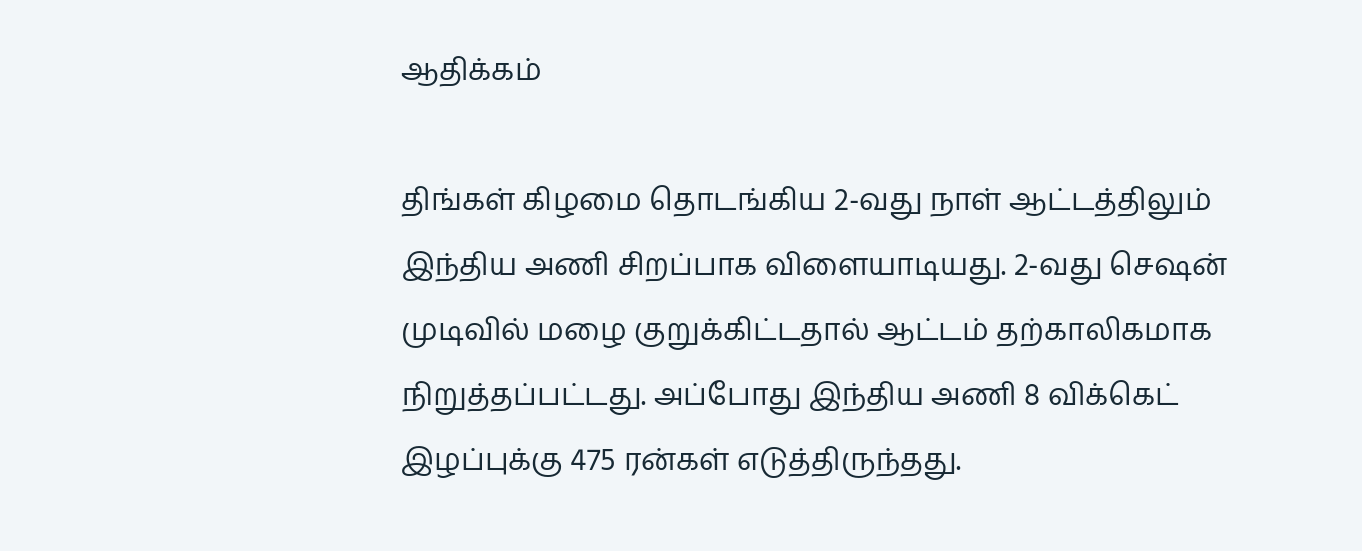ஆதிக்கம்

திங்கள் கிழமை தொடங்கிய 2-வது நாள் ஆட்டத்திலும் இந்திய அணி சிறப்பாக விளையாடியது. 2-வது செஷன் முடிவில் மழை குறுக்கிட்டதால் ஆட்டம் தற்காலிகமாக நிறுத்தப்பட்டது. அப்போது இந்திய அணி 8 விக்கெட் இழப்புக்கு 475 ரன்கள் எடுத்திருந்தது.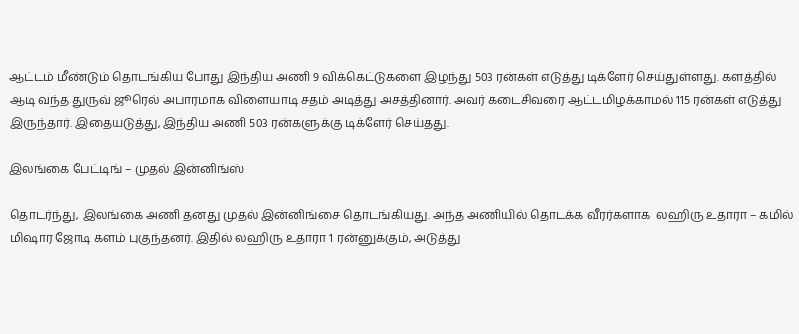ஆட்டம் மீண்டும் தொடங்கிய போது இந்திய அணி 9 விக்கெட்டுகளை இழந்து 503 ரன்கள் எடுத்து டிக்ளேர் செய்துள்ளது. களத்தில் ஆடி வந்த துருவ் ஜூரெல் அபாரமாக விளையாடி சதம் அடித்து அசத்தினார். அவர் கடைசிவரை ஆட்டமிழக்காமல் 115 ரன்கள் எடுத்து இருந்தார். இதையடுத்து, இந்திய அணி 503 ரன்களுக்கு டிக்ளேர் செய்தது.

இலங்கை பேட்டிங் – முதல் இன்னிங்ஸ்

தொடர்ந்து, இலங்கை அணி தனது முதல் இன்னிங்சை தொடங்கியது. அந்த அணியில் தொடக்க வீரர்களாக  லஹிரு உதாரா – கமில் மிஷார ஜோடி களம் புகுந்தனர். இதில் லஹிரு உதாரா 1 ரன்னுக்கும், அடுத்து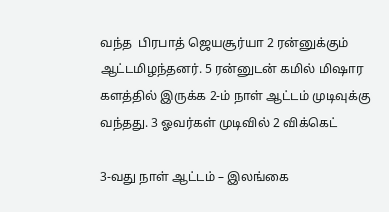வந்த  பிரபாத் ஜெயசூர்யா 2 ரன்னுக்கும் ஆட்டமிழந்தனர். 5 ரன்னுடன் கமில் மிஷார களத்தில் இருக்க 2-ம் நாள் ஆட்டம் முடிவுக்கு வந்தது. 3 ஓவர்கள் முடிவில் 2 விக்கெட்

3-வது நாள் ஆட்டம் – இலங்கை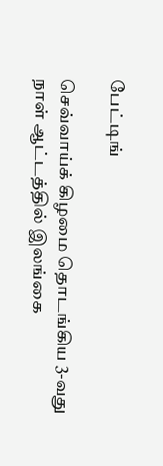பேட்டிங்

செவ்வாய்க் கிழமை தொடங்கிய 3-வது நாள் ஆட்டத்தில் இலங்கை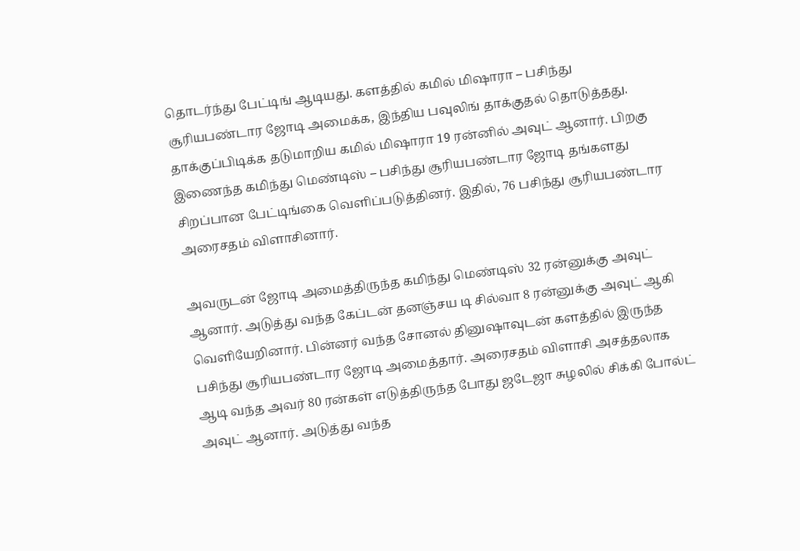தொடர்ந்து பேட்டிங் ஆடியது. களத்தில் கமில் மிஷாரா – பசிந்து சூரியபண்டார ஜோடி அமைக்க, இந்திய பவுலிங் தாக்குதல் தொடுத்தது. தாக்குப்பிடிக்க தடுமாறிய கமில் மிஷாரா 19 ரன்னில் அவுட் ஆனார். பிறகு இணைந்த கமிந்து மெண்டிஸ் – பசிந்து சூரியபண்டார ஜோடி தங்களது சிறப்பான பேட்டிங்கை வெளிப்படுத்தினர். இதில், 76 பசிந்து சூரியபண்டார அரைசதம் விளாசினார்.

அவருடன் ஜோடி அமைத்திருந்த கமிந்து மெண்டிஸ் 32 ரன்னுக்கு அவுட் ஆனார். அடுத்து வந்த கேப்டன் தனஞ்சய டி சில்வா 8 ரன்னுக்கு அவுட் ஆகி வெளியேறினார். பின்னர் வந்த சோனல் தினுஷாவுடன் களத்தில் இருந்த பசிந்து சூரியபண்டார ஜோடி அமைத்தார். அரைசதம் விளாசி அசத்தலாக ஆடி வந்த அவர் 80 ரன்கள் எடுத்திருந்த போது ஜடேஜா சுழலில் சிக்கி போல்ட் அவுட் ஆனார். அடுத்து வந்த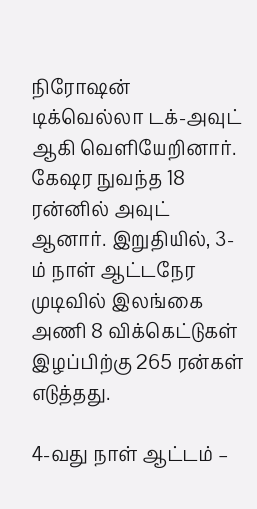நிரோஷன் டிக்வெல்லா டக்-அவுட் ஆகி வெளியேறினார். கேஷர நுவந்த 18 ரன்னில் அவுட் ஆனார். இறுதியில், 3-ம் நாள் ஆட்டநேர முடிவில் இலங்கை அணி 8 விக்கெட்டுகள் இழப்பிற்கு 265 ரன்கள் எடுத்தது.

4-வது நாள் ஆட்டம் –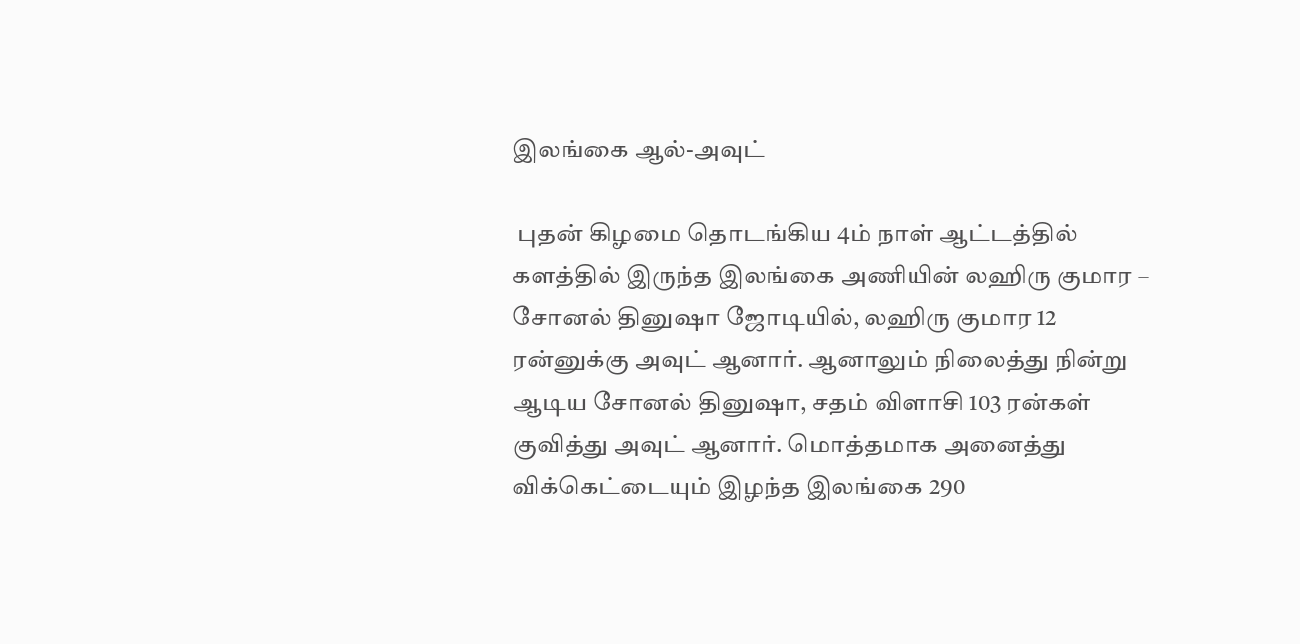இலங்கை ஆல்-அவுட்

 புதன் கிழமை தொடங்கிய 4ம் நாள் ஆட்டத்தில் களத்தில் இருந்த இலங்கை அணியின் லஹிரு குமார – சோனல் தினுஷா ஜோடியில், லஹிரு குமார 12 ரன்னுக்கு அவுட் ஆனார். ஆனாலும் நிலைத்து நின்று ஆடிய சோனல் தினுஷா, சதம் விளாசி 103 ரன்கள் குவித்து அவுட் ஆனார். மொத்தமாக அனைத்து விக்கெட்டையும் இழந்த இலங்கை 290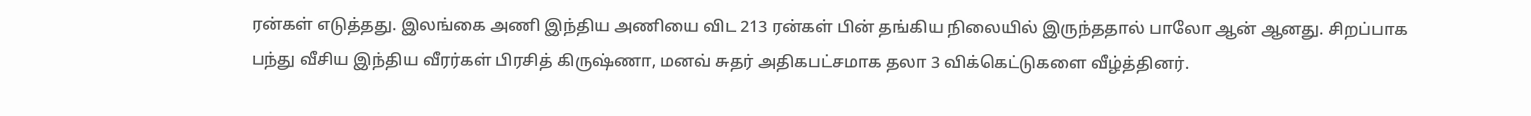ரன்கள் எடுத்தது. இலங்கை அணி இந்திய அணியை விட 213 ரன்கள் பின் தங்கிய நிலையில் இருந்ததால் பாலோ ஆன் ஆனது. சிறப்பாக பந்து வீசிய இந்திய வீரர்கள் பிரசித் கிருஷ்ணா, மனவ் சுதர் அதிகபட்சமாக தலா 3 விக்கெட்டுகளை வீழ்த்தினர்.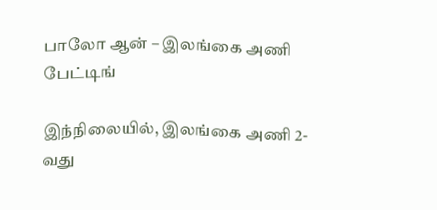பாலோ ஆன் – இலங்கை அணி பேட்டிங்

இந்நிலையில், இலங்கை அணி 2-வது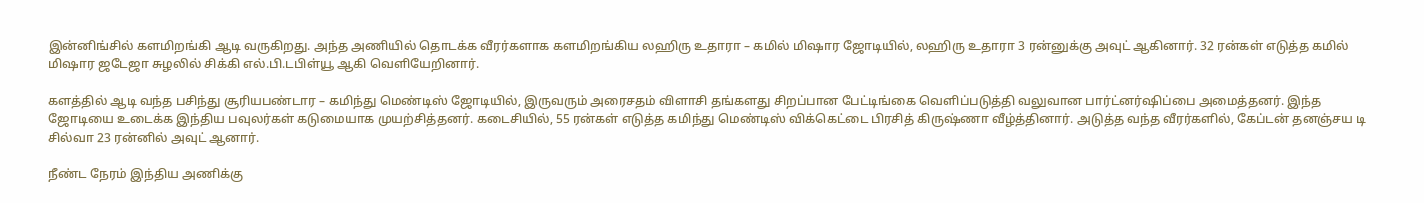இன்னிங்சில் களமிறங்கி ஆடி வருகிறது. அந்த அணியில் தொடக்க வீரர்களாக களமிறங்கிய லஹிரு உதாரா – கமில் மிஷார ஜோடியில், லஹிரு உதாரா 3 ரன்னுக்கு அவுட் ஆகினார். 32 ரன்கள் எடுத்த கமில் மிஷார ஜடேஜா சுழலில் சிக்கி எல்.பி.டபிள்யூ ஆகி வெளியேறினார்.

களத்தில் ஆடி வந்த பசிந்து சூரியபண்டார – கமிந்து மெண்டிஸ் ஜோடியில், இருவரும் அரைசதம் விளாசி தங்களது சிறப்பான பேட்டிங்கை வெளிப்படுத்தி வலுவான பார்ட்னர்ஷிப்பை அமைத்தனர். இந்த ஜோடியை உடைக்க இந்திய பவுலர்கள் கடுமையாக முயற்சித்தனர். கடைசியில், 55 ரன்கள் எடுத்த கமிந்து மெண்டிஸ் விக்கெட்டை பிரசித் கிருஷ்ணா வீழ்த்தினார். அடுத்த வந்த வீரர்களில், கேப்டன் தனஞ்சய டி சில்வா 23 ரன்னில் அவுட் ஆனார்.

நீண்ட நேரம் இந்திய அணிக்கு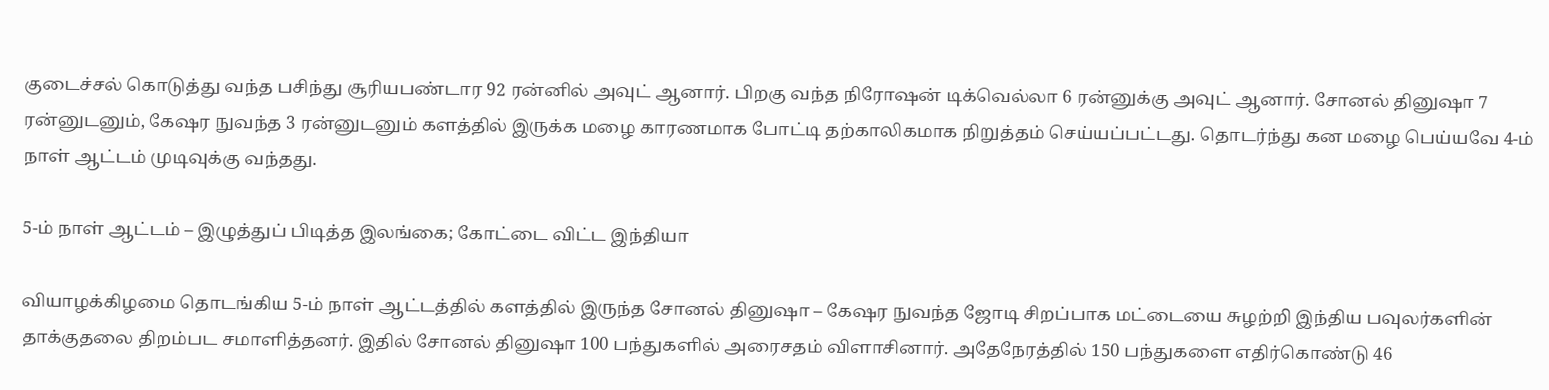குடைச்சல் கொடுத்து வந்த பசிந்து சூரியபண்டார 92 ரன்னில் அவுட் ஆனார். பிறகு வந்த நிரோஷன் டிக்வெல்லா 6 ரன்னுக்கு அவுட் ஆனார். சோனல் தினுஷா 7 ரன்னுடனும், கேஷர நுவந்த 3 ரன்னுடனும் களத்தில் இருக்க மழை காரணமாக போட்டி தற்காலிகமாக நிறுத்தம் செய்யப்பட்டது. தொடர்ந்து கன மழை பெய்யவே 4-ம் நாள் ஆட்டம் முடிவுக்கு வந்தது.

5-ம் நாள் ஆட்டம் – இழுத்துப் பிடித்த இலங்கை; கோட்டை விட்ட இந்தியா

வியாழக்கிழமை தொடங்கிய 5-ம் நாள் ஆட்டத்தில் களத்தில் இருந்த சோனல் தினுஷா – கேஷர நுவந்த ஜோடி சிறப்பாக மட்டையை சுழற்றி இந்திய பவுலர்களின் தாக்குதலை திறம்பட சமாளித்தனர். இதில் சோனல் தினுஷா 100 பந்துகளில் அரைசதம் விளாசினார். அதேநேரத்தில் 150 பந்துகளை எதிர்கொண்டு 46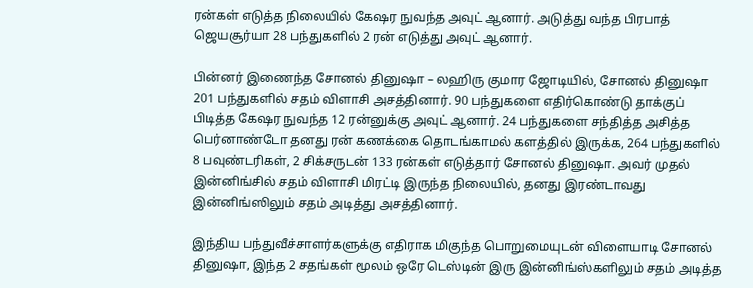ரன்கள் எடுத்த நிலையில் கேஷர நுவந்த அவுட் ஆனார். அடுத்து வந்த பிரபாத் ஜெயசூர்யா 28 பந்துகளில் 2 ரன் எடுத்து அவுட் ஆனார்.

பின்னர் இணைந்த சோனல் தினுஷா – லஹிரு குமார ஜோடியில், சோனல் தினுஷா 201 பந்துகளில் சதம் விளாசி அசத்தினார். 90 பந்துகளை எதிர்கொண்டு தாக்குப் பிடித்த கேஷர நுவந்த 12 ரன்னுக்கு அவுட் ஆனார். 24 பந்துகளை சந்தித்த அசித்த பெர்னாண்டோ தனது ரன் கணக்கை தொடங்காமல் களத்தில் இருக்க, 264 பந்துகளில் 8 பவுண்டரிகள், 2 சிக்சருடன் 133 ரன்கள் எடுத்தார் சோனல் தினுஷா. அவர் முதல் இன்னிங்சில் சதம் விளாசி மிரட்டி இருந்த நிலையில், தனது இரண்டாவது இன்னிங்ஸிலும் சதம் அடித்து அசத்தினார்.

இந்திய பந்துவீச்சாளர்களுக்கு எதிராக மிகுந்த பொறுமையுடன் விளையாடி சோனல் தினுஷா, இந்த 2 சதங்கள் மூலம் ஒரே டெஸ்டின் இரு இன்னிங்ஸ்களிலும் சதம் அடித்த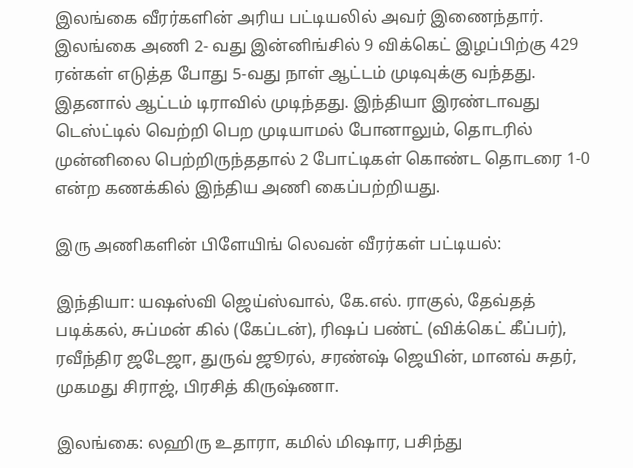இலங்கை வீரர்களின் அரிய பட்டியலில் அவர் இணைந்தார். இலங்கை அணி 2- வது இன்னிங்சில் 9 விக்கெட் இழப்பிற்கு 429 ரன்கள் எடுத்த போது 5-வது நாள் ஆட்டம் முடிவுக்கு வந்தது. இதனால் ஆட்டம் டிராவில் முடிந்தது. இந்தியா இரண்டாவது டெஸ்ட்டில் வெற்றி பெற முடியாமல் போனாலும், தொடரில் முன்னிலை பெற்றிருந்ததால் 2 போட்டிகள் கொண்ட தொடரை 1-0 என்ற கணக்கில் இந்திய அணி கைப்பற்றியது.

இரு அணிகளின் பிளேயிங் லெவன் வீரர்கள் பட்டியல்:

இந்தியா: யஷஸ்வி ஜெய்ஸ்வால், கே.எல். ராகுல், தேவ்தத் படிக்கல், சுப்மன் கில் (கேப்டன்), ரிஷப் பண்ட் (விக்கெட் கீப்பர்), ரவீந்திர ஜடேஜா, துருவ் ஜூரல், சரண்ஷ் ஜெயின், மானவ் சுதர், முகமது சிராஜ், பிரசித் கிருஷ்ணா.

இலங்கை: லஹிரு உதாரா, கமில் மிஷார, பசிந்து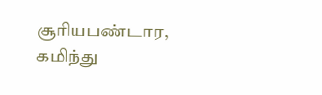சூரியபண்டார, கமிந்து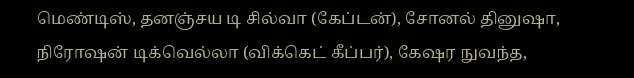மெண்டிஸ், தனஞ்சய டி சில்வா (கேப்டன்), சோனல் தினுஷா, நிரோஷன் டிக்வெல்லா (விக்கெட் கீப்பர்), கேஷர நுவந்த,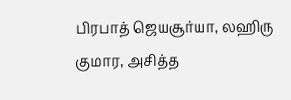பிரபாத் ஜெயசூர்யா, லஹிரு குமார, அசித்த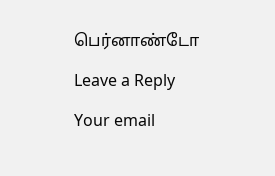பெர்னாண்டோ

Leave a Reply

Your email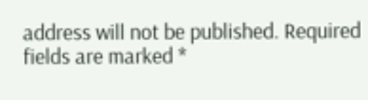address will not be published. Required fields are marked *